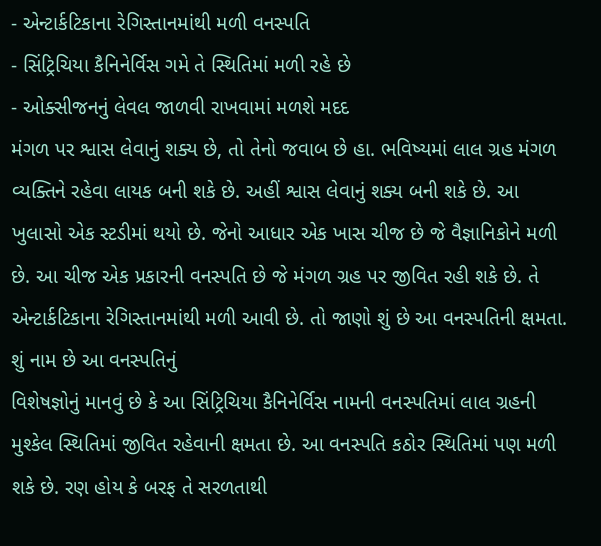- એન્ટાર્કટિકાના રેગિસ્તાનમાંથી મળી વનસ્પતિ
- સિંટ્રિચિયા કૈનિનેર્વિસ ગમે તે સ્થિતિમાં મળી રહે છે
- ઓક્સીજનનું લેવલ જાળવી રાખવામાં મળશે મદદ
મંગળ પર શ્વાસ લેવાનું શક્ય છે, તો તેનો જવાબ છે હા. ભવિષ્યમાં લાલ ગ્રહ મંગળ વ્યક્તિને રહેવા લાયક બની શકે છે. અહીં શ્વાસ લેવાનું શક્ય બની શકે છે. આ ખુલાસો એક સ્ટડીમાં થયો છે. જેનો આધાર એક ખાસ ચીજ છે જે વૈજ્ઞાનિકોને મળી છે. આ ચીજ એક પ્રકારની વનસ્પતિ છે જે મંગળ ગ્રહ પર જીવિત રહી શકે છે. તે એન્ટાર્કટિકાના રેગિસ્તાનમાંથી મળી આવી છે. તો જાણો શું છે આ વનસ્પતિની ક્ષમતા.
શું નામ છે આ વનસ્પતિનું
વિશેષજ્ઞોનું માનવું છે કે આ સિંટ્રિચિયા કૈનિનેર્વિસ નામની વનસ્પતિમાં લાલ ગ્રહની મુશ્કેલ સ્થિતિમાં જીવિત રહેવાની ક્ષમતા છે. આ વનસ્પતિ કઠોર સ્થિતિમાં પણ મળી શકે છે. રણ હોય કે બરફ તે સરળતાથી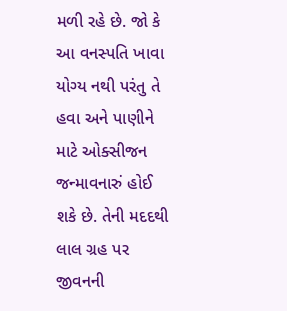મળી રહે છે. જો કે આ વનસ્પતિ ખાવા યોગ્ય નથી પરંતુ તે હવા અને પાણીને માટે ઓક્સીજન જન્માવનારું હોઈ શકે છે. તેની મદદથી લાલ ગ્રહ પર જીવનની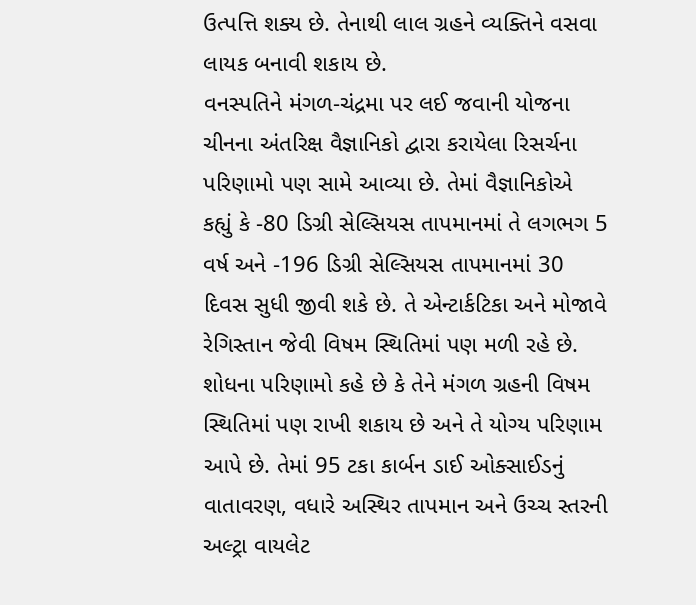ઉત્પત્તિ શક્ય છે. તેનાથી લાલ ગ્રહને વ્યક્તિને વસવા લાયક બનાવી શકાય છે.
વનસ્પતિને મંગળ-ચંદ્રમા પર લઈ જવાની યોજના
ચીનના અંતરિક્ષ વૈજ્ઞાનિકો દ્વારા કરાયેલા રિસર્ચના પરિણામો પણ સામે આવ્યા છે. તેમાં વૈજ્ઞાનિકોએ કહ્યું કે -80 ડિગ્રી સેલ્સિયસ તાપમાનમાં તે લગભગ 5 વર્ષ અને -196 ડિગ્રી સેલ્સિયસ તાપમાનમાં 30 દિવસ સુધી જીવી શકે છે. તે એન્ટાર્કટિકા અને મોજાવે રેગિસ્તાન જેવી વિષમ સ્થિતિમાં પણ મળી રહે છે. શોધના પરિણામો કહે છે કે તેને મંગળ ગ્રહની વિષમ સ્થિતિમાં પણ રાખી શકાય છે અને તે યોગ્ય પરિણામ આપે છે. તેમાં 95 ટકા કાર્બન ડાઈ ઓક્સાઈડનું વાતાવરણ, વધારે અસ્થિર તાપમાન અને ઉચ્ચ સ્તરની અલ્ટ્રા વાયલેટ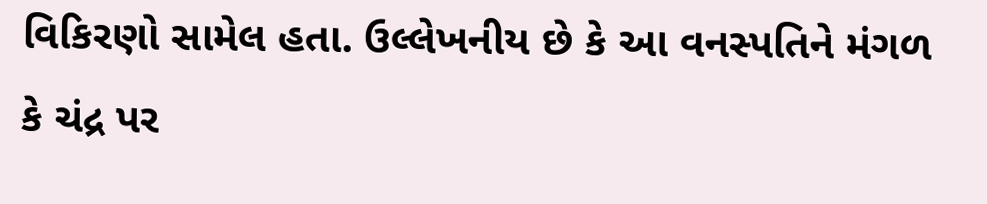વિકિરણો સામેલ હતા. ઉલ્લેખનીય છે કે આ વનસ્પતિને મંગળ કે ચંદ્ર પર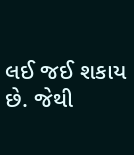લઈ જઈ શકાય છે. જેથી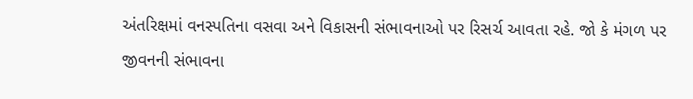અંતરિક્ષમાં વનસ્પતિના વસવા અને વિકાસની સંભાવનાઓ પર રિસર્ચ આવતા રહે. જો કે મંગળ પર જીવનની સંભાવના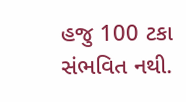હજુ 100 ટકા સંભવિત નથી.